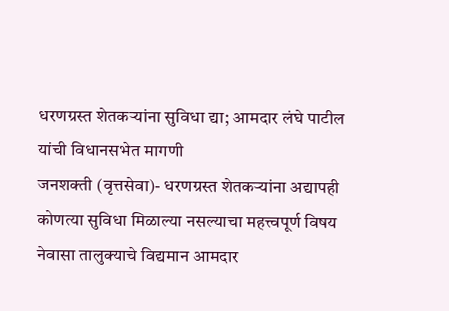धरणग्रस्त शेतकऱ्यांना सुविधा द्या; आमदार लंघे पाटील यांची विधानसभेत मागणी
जनशक्ती (वृत्तसेवा)- धरणग्रस्त शेतकऱ्यांना अद्यापही कोणत्या सुविधा मिळाल्या नसल्याचा महत्त्वपूर्ण विषय नेवासा तालुक्याचे विद्यमान आमदार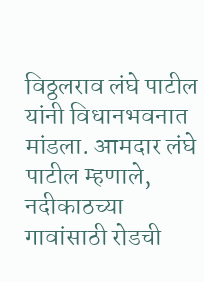विठ्ठलराव लंघे पाटील यांनी विधानभवनात मांडला. आमदार लंघे पाटील म्हणाले, नदीकाठच्या गावांसाठी रोडची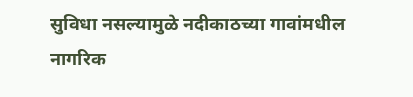सुविधा नसल्यामुळे नदीकाठच्या गावांमधील नागरिक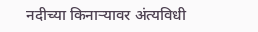नदीच्या किनाऱ्यावर अंत्यविधी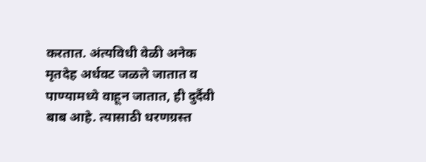करतात. अंत्यविधी वेळी अनेक मृतदेह अर्धवट जळले जातात व पाण्यामध्ये वाहून जातात, ही दुर्दैवी बाब आहे. त्यासाठी धरणग्रस्त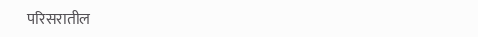परिसरातील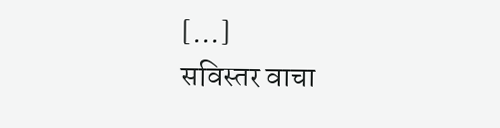[…]
सविस्तर वाचा